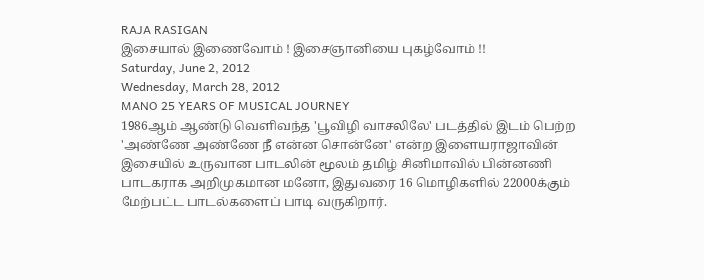RAJA RASIGAN
இசையால் இணைவோம் ! இசைஞானியை புகழ்வோம் !!
Saturday, June 2, 2012
Wednesday, March 28, 2012
MANO 25 YEARS OF MUSICAL JOURNEY
1986ஆம் ஆண்டு வெளிவந்த 'பூவிழி வாசலிலே' படத்தில் இடம் பெற்ற 'அண்ணே அண்ணே நீ என்ன சொன்னே' என்ற இளையராஜாவின் இசையில் உருவான பாடலின் மூலம் தமிழ் சினிமாவில் பின்னணி பாடகராக அறிமுகமான மனோ, இதுவரை 16 மொழிகளில் 22000க்கும் மேற்பட்ட பாடல்களைப் பாடி வருகிறார்.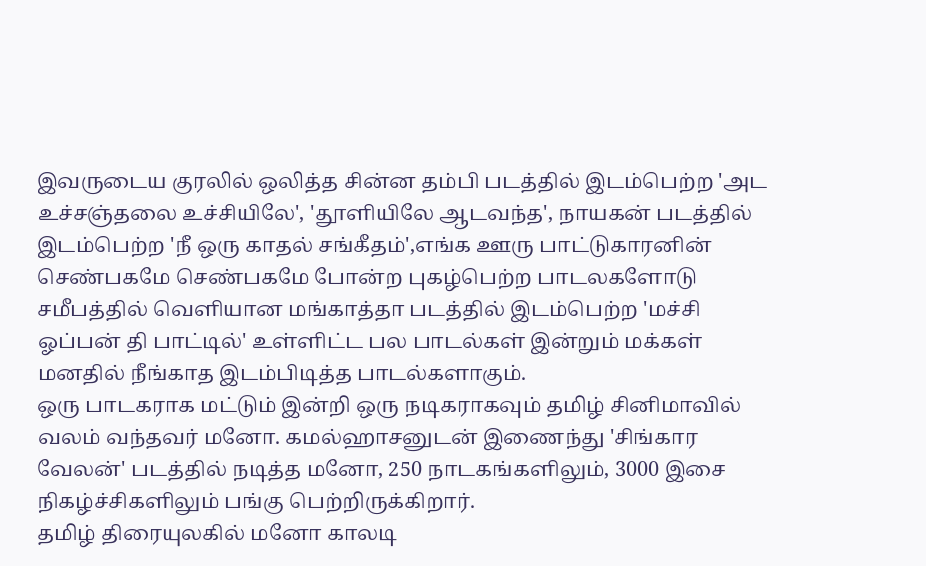இவருடைய குரலில் ஒலித்த சின்ன தம்பி படத்தில் இடம்பெற்ற 'அட உச்சஞ்தலை உச்சியிலே', 'தூளியிலே ஆடவந்த', நாயகன் படத்தில் இடம்பெற்ற 'நீ ஒரு காதல் சங்கீதம்',எங்க ஊரு பாட்டுகாரனின் செண்பகமே செண்பகமே போன்ற புகழ்பெற்ற பாடலகளோடு சமீபத்தில் வெளியான மங்காத்தா படத்தில் இடம்பெற்ற 'மச்சி ஓப்பன் தி பாட்டில்' உள்ளிட்ட பல பாடல்கள் இன்றும் மக்கள் மனதில் நீங்காத இடம்பிடித்த பாடல்களாகும்.
ஒரு பாடகராக மட்டும் இன்றி ஒரு நடிகராகவும் தமிழ் சினிமாவில் வலம் வந்தவர் மனோ. கமல்ஹாசனுடன் இணைந்து 'சிங்கார வேலன்' படத்தில் நடித்த மனோ, 250 நாடகங்களிலும், 3000 இசை நிகழ்ச்சிகளிலும் பங்கு பெற்றிருக்கிறார்.
தமிழ் திரையுலகில் மனோ காலடி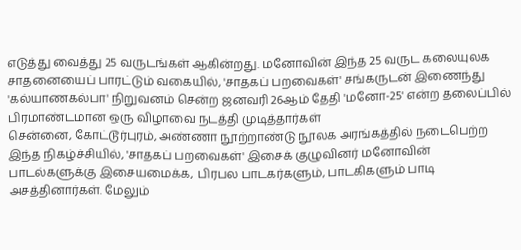எடுத்து வைத்து 25 வருடங்கள் ஆகின்றது. மனோவின் இந்த 25 வருட கலையுலக சாதனையைப் பாரட்டும் வகையில், 'சாதகப் பறவைகள்' சங்கருடன் இணைந்து 'கல்யாணகல்பா' நிறுவனம் சென்ற ஜனவரி 26ஆம் தேதி 'மனோ-25' என்ற தலைப்பில் பிரமாண்டமான ஒரு விழாவை நடத்தி முடித்தார்கள்
சென்னை, கோட்டூர்புரம், அண்ணா நூற்றாண்டு நூலக அரங்கத்தில் நடைபெற்ற இந்த நிகழ்ச்சியில், 'சாதகப் பறவைகள்' இசைக் குழுவினர் மனோவின் பாடல்களுக்கு இசையமைக்க, பிரபல பாடகர்களும், பாடகிகளும் பாடி அசத்தினார்கள். மேலும்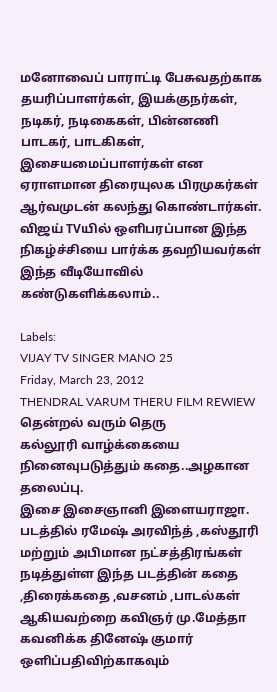மனோவைப் பாராட்டி பேசுவதற்காக தயரிப்பாளர்கள், இயக்குநர்கள், நடிகர், நடிகைகள், பின்னணி பாடகர், பாடகிகள், இசையமைப்பாளர்கள் என ஏராளமான திரையுலக பிரமுகர்கள் ஆர்வமுடன் கலந்து கொண்டார்கள்.
விஜய் TVயில் ஒளிபரப்பான இந்த நிகழ்ச்சியை பார்க்க தவறியவர்கள் இந்த வீடியோவில் கண்டுகளிக்கலாம்..

Labels:
VIJAY TV SINGER MANO 25
Friday, March 23, 2012
THENDRAL VARUM THERU FILM REWIEW
தென்றல் வரும் தெரு
கல்லூரி வாழ்க்கையை நினைவுபடுத்தும் கதை..அழகான தலைப்பு.
இசை இசைஞானி இளையராஜா.
படத்தில் ரமேஷ் அரவிந்த் ,கஸ்தூரி மற்றும் அபிமான நட்சத்திரங்கள் நடித்துள்ள இந்த படத்தின் கதை ,திரைக்கதை ,வசனம் ,பாடல்கள் ஆகியவற்றை கவிஞர் மு.மேத்தா கவனிக்க தினேஷ் குமார் ஒளிப்பதிவிற்காகவும்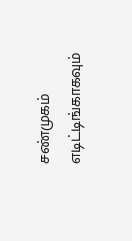சண்முகம் எடிட்டிங்காகவும்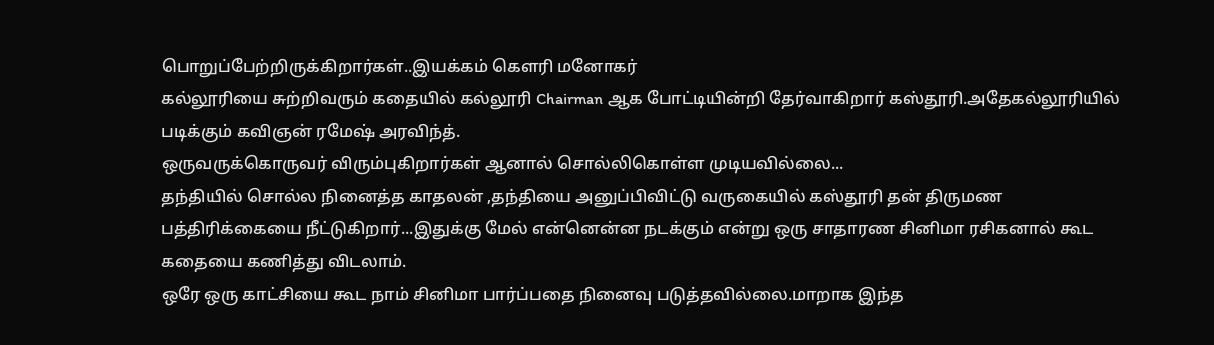பொறுப்பேற்றிருக்கிறார்கள்..இயக்கம் கௌரி மனோகர்
கல்லூரியை சுற்றிவரும் கதையில் கல்லூரி Chairman ஆக போட்டியின்றி தேர்வாகிறார் கஸ்தூரி.அதேகல்லூரியில் படிக்கும் கவிஞன் ரமேஷ் அரவிந்த்.
ஒருவருக்கொருவர் விரும்புகிறார்கள் ஆனால் சொல்லிகொள்ள முடியவில்லை...
தந்தியில் சொல்ல நினைத்த காதலன் ,தந்தியை அனுப்பிவிட்டு வருகையில் கஸ்தூரி தன் திருமண பத்திரிக்கையை நீட்டுகிறார்...இதுக்கு மேல் என்னென்ன நடக்கும் என்று ஒரு சாதாரண சினிமா ரசிகனால் கூட கதையை கணித்து விடலாம்.
ஒரே ஒரு காட்சியை கூட நாம் சினிமா பார்ப்பதை நினைவு படுத்தவில்லை.மாறாக இந்த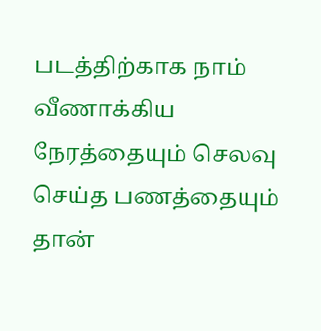படத்திற்காக நாம் வீணாக்கிய நேரத்தையும் செலவு செய்த பணத்தையும் தான்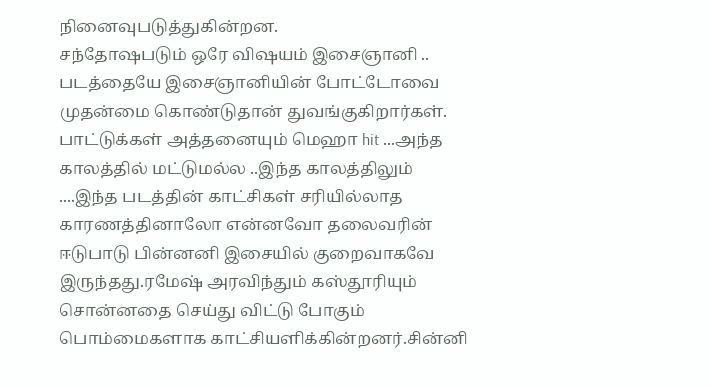நினைவுபடுத்துகின்றன.
சந்தோஷபடும் ஒரே விஷயம் இசைஞானி ..
படத்தையே இசைஞானியின் போட்டோவை முதன்மை கொண்டுதான் துவங்குகிறார்கள்.
பாட்டுக்கள் அத்தனையும் மெஹா hit ...அந்த காலத்தில் மட்டுமல்ல ..இந்த காலத்திலும் ....இந்த படத்தின் காட்சிகள் சரியில்லாத காரணத்தினாலோ என்னவோ தலைவரின் ஈடுபாடு பின்னனி இசையில் குறைவாகவே இருந்தது.ரமேஷ் அரவிந்தும் கஸ்தூரியும் சொன்னதை செய்து விட்டு போகும் பொம்மைகளாக காட்சியளிக்கின்றனர்.சின்னி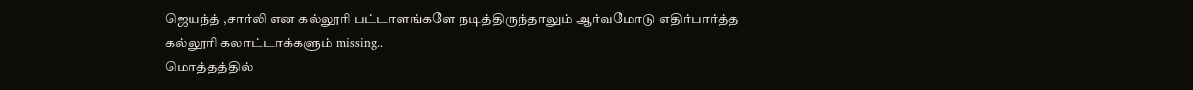ஜெயந்த் ,சார்லி என கல்லூரி பட்டாளங்களே நடித்திருந்தாலும் ஆர்வமோடு எதிர்பார்த்த கல்லூரி கலாட்டாக்களும் missing..
மொத்தத்தில்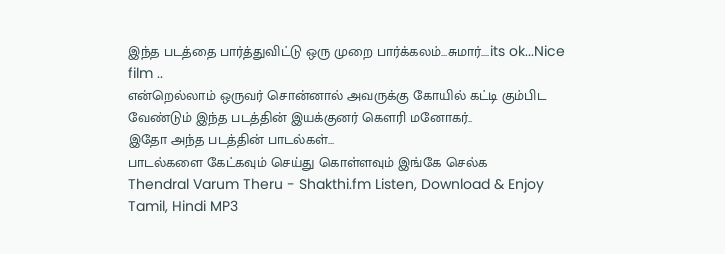இந்த படத்தை பார்த்துவிட்டு ஒரு முறை பார்க்கலம்...சுமார்....its ok...Nice film ..
என்றெல்லாம் ஒருவர் சொன்னால் அவருக்கு கோயில் கட்டி கும்பிட வேண்டும் இந்த படத்தின் இயக்குனர் கௌரி மனோகர்..
இதோ அந்த படத்தின் பாடல்கள்...
பாடல்களை கேட்கவும் செய்து கொள்ளவும் இங்கே செல்க
Thendral Varum Theru - Shakthi.fm Listen, Download & Enjoy Tamil, Hindi MP3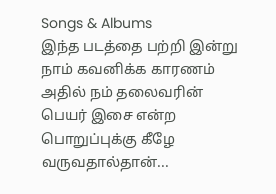Songs & Albums
இந்த படத்தை பற்றி இன்று நாம் கவனிக்க காரணம் அதில் நம் தலைவரின் பெயர் இசை என்ற பொறுப்புக்கு கீழே வருவதால்தான்...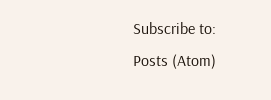Subscribe to:
Posts (Atom)